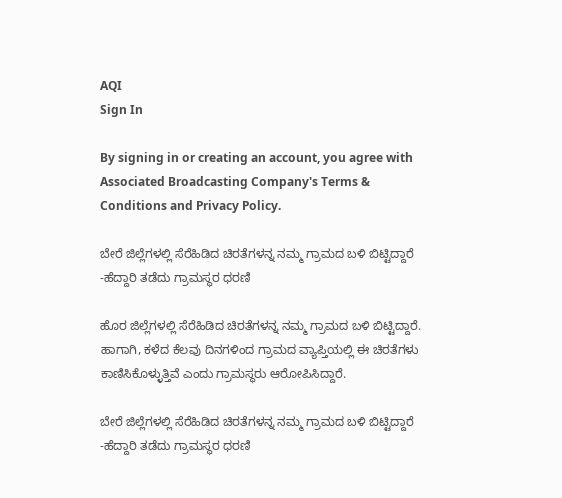AQI
Sign In

By signing in or creating an account, you agree with Associated Broadcasting Company's Terms & Conditions and Privacy Policy.

ಬೇರೆ ಜಿಲ್ಲೆಗಳಲ್ಲಿ ಸೆರೆಹಿಡಿದ ಚಿರತೆಗಳನ್ನ ನಮ್ಮ ಗ್ರಾಮದ ಬಳಿ ಬಿಟ್ಟಿದ್ದಾರೆ -ಹೆದ್ದಾರಿ ತಡೆದು ಗ್ರಾಮಸ್ಥರ ಧರಣಿ

ಹೊರ ಜಿಲ್ಲೆಗಳಲ್ಲಿ ಸೆರೆಹಿಡಿದ ಚಿರತೆಗಳನ್ನ ನಮ್ಮ ಗ್ರಾಮದ ಬಳಿ ಬಿಟ್ಟಿದ್ದಾರೆ. ಹಾಗಾಗಿ, ಕಳೆದ ಕೆಲವು ದಿನಗಳಿಂದ ಗ್ರಾಮದ ವ್ಯಾಪ್ತಿಯಲ್ಲಿ ಈ ಚಿರತೆಗಳು ಕಾಣಿಸಿಕೊಳ್ಳುತ್ತಿವೆ ಎಂದು ಗ್ರಾಮಸ್ಥರು ಆರೋಪಿಸಿದ್ದಾರೆ.

ಬೇರೆ ಜಿಲ್ಲೆಗಳಲ್ಲಿ ಸೆರೆಹಿಡಿದ ಚಿರತೆಗಳನ್ನ ನಮ್ಮ ಗ್ರಾಮದ ಬಳಿ ಬಿಟ್ಟಿದ್ದಾರೆ -ಹೆದ್ದಾರಿ ತಡೆದು ಗ್ರಾಮಸ್ಥರ ಧರಣಿ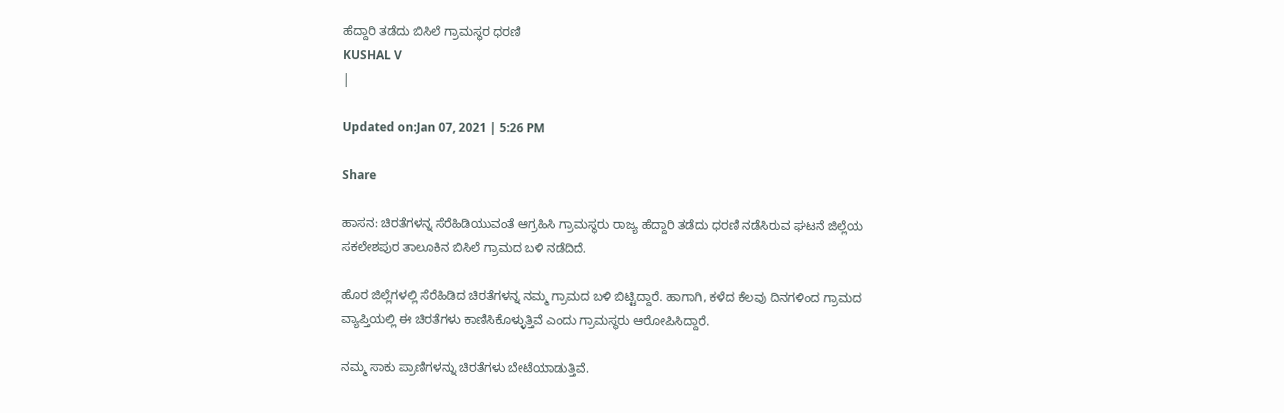ಹೆದ್ದಾರಿ ತಡೆದು ಬಿಸಿಲೆ ಗ್ರಾಮಸ್ಥರ ಧರಣಿ
KUSHAL V
|

Updated on:Jan 07, 2021 | 5:26 PM

Share

ಹಾಸನ: ಚಿರತೆಗಳನ್ನ ಸೆರೆಹಿಡಿಯುವಂತೆ ಆಗ್ರಹಿಸಿ ಗ್ರಾಮಸ್ಥರು ರಾಜ್ಯ ಹೆದ್ದಾರಿ ತಡೆದು ಧರಣಿ ನಡೆಸಿರುವ ಘಟನೆ ಜಿಲ್ಲೆಯ ಸಕಲೇಶಪುರ ತಾಲೂಕಿನ ಬಿಸಿಲೆ ಗ್ರಾಮದ ಬಳಿ ನಡೆದಿದೆ.

ಹೊರ ಜಿಲ್ಲೆಗಳಲ್ಲಿ ಸೆರೆಹಿಡಿದ ಚಿರತೆಗಳನ್ನ ನಮ್ಮ ಗ್ರಾಮದ ಬಳಿ ಬಿಟ್ಟಿದ್ದಾರೆ. ಹಾಗಾಗಿ, ಕಳೆದ ಕೆಲವು ದಿನಗಳಿಂದ ಗ್ರಾಮದ ವ್ಯಾಪ್ತಿಯಲ್ಲಿ ಈ ಚಿರತೆಗಳು ಕಾಣಿಸಿಕೊಳ್ಳುತ್ತಿವೆ ಎಂದು ಗ್ರಾಮಸ್ಥರು ಆರೋಪಿಸಿದ್ದಾರೆ.

ನಮ್ಮ ಸಾಕು ಪ್ರಾಣಿಗಳನ್ನು ಚಿರತೆಗಳು ಬೇಟೆಯಾಡುತ್ತಿವೆ.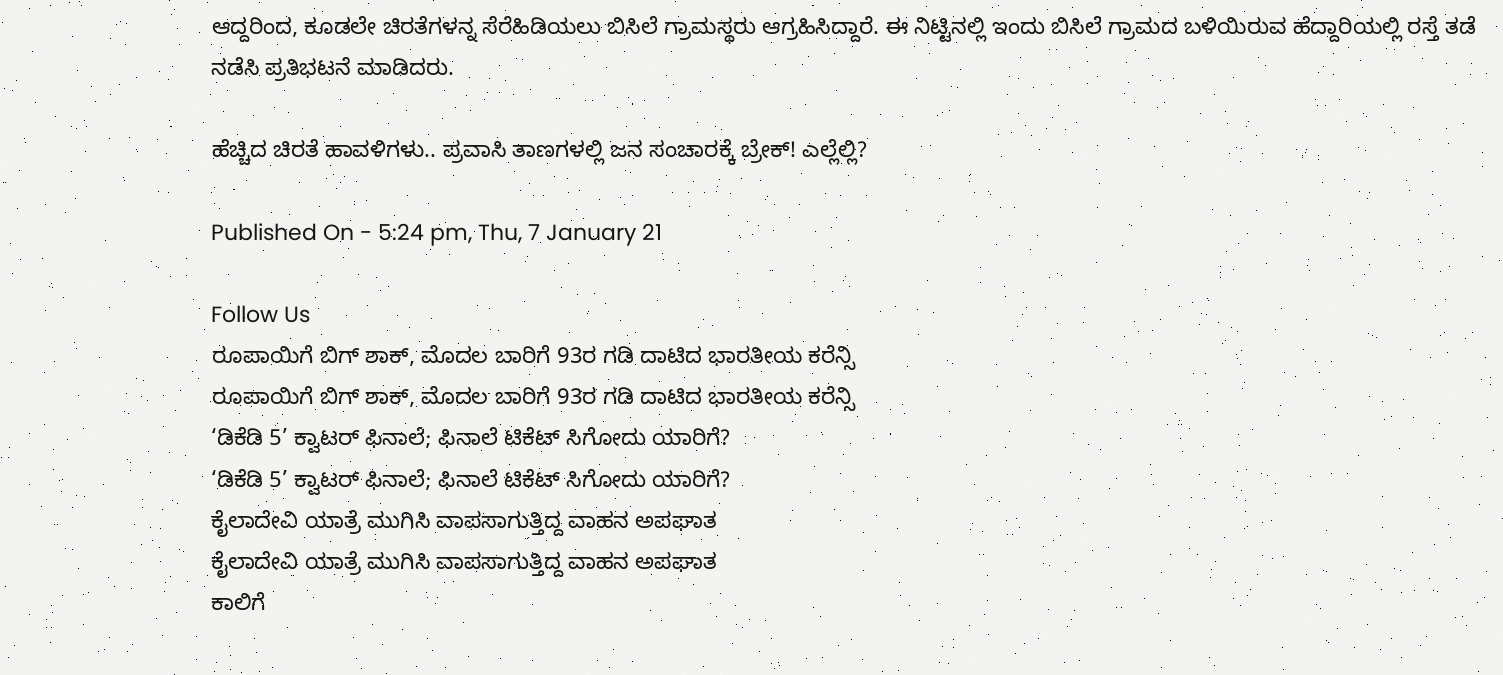ಆದ್ದರಿಂದ, ಕೂಡಲೇ ಚಿರತೆಗಳನ್ನ ಸೆರೆಹಿಡಿಯಲು ಬಿಸಿಲೆ ಗ್ರಾಮಸ್ಥರು ಆಗ್ರಹಿಸಿದ್ದಾರೆ. ಈ ನಿಟ್ಟಿನಲ್ಲಿ ಇಂದು ಬಿಸಿಲೆ‌ ಗ್ರಾಮದ ಬಳಿಯಿರುವ ಹೆದ್ದಾರಿಯಲ್ಲಿ ರಸ್ತೆ ತಡೆ ನಡೆಸಿ ಪ್ರತಿಭಟನೆ ಮಾಡಿದರು.

ಹೆಚ್ಚಿದ ಚಿರತೆ ಹಾವಳಿಗಳು.. ಪ್ರವಾಸಿ ತಾಣಗಳಲ್ಲಿ ಜನ ಸಂಚಾರಕ್ಕೆ ಬ್ರೇಕ್! ಎಲ್ಲೆಲ್ಲಿ?

Published On - 5:24 pm, Thu, 7 January 21

Follow Us
ರೂಪಾಯಿಗೆ ಬಿಗ್ ಶಾಕ್, ಮೊದಲ ಬಾರಿಗೆ 93ರ ಗಡಿ ದಾಟಿದ ಭಾರತೀಯ ಕರೆನ್ಸಿ
ರೂಪಾಯಿಗೆ ಬಿಗ್ ಶಾಕ್, ಮೊದಲ ಬಾರಿಗೆ 93ರ ಗಡಿ ದಾಟಿದ ಭಾರತೀಯ ಕರೆನ್ಸಿ
‘ಡಿಕೆಡಿ 5’ ಕ್ವಾಟರ್ ಫಿನಾಲೆ; ಫಿನಾಲೆ ಟಿಕೆಟ್ ಸಿಗೋದು ಯಾರಿಗೆ?
‘ಡಿಕೆಡಿ 5’ ಕ್ವಾಟರ್ ಫಿನಾಲೆ; ಫಿನಾಲೆ ಟಿಕೆಟ್ ಸಿಗೋದು ಯಾರಿಗೆ?
ಕೈಲಾದೇವಿ ಯಾತ್ರೆ ಮುಗಿಸಿ ವಾಪಸಾಗುತ್ತಿದ್ದ ವಾಹನ ಅಪಘಾತ
ಕೈಲಾದೇವಿ ಯಾತ್ರೆ ಮುಗಿಸಿ ವಾಪಸಾಗುತ್ತಿದ್ದ ವಾಹನ ಅಪಘಾತ
ಕಾಲಿಗೆ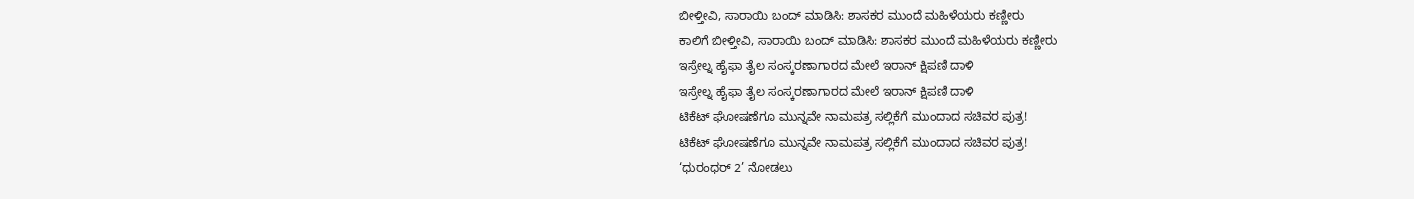ಬೀಳ್ತೀವಿ, ಸಾರಾಯಿ ಬಂದ್ ಮಾಡಿಸಿ: ಶಾಸಕರ ಮುಂದೆ ಮಹಿಳೆಯರು ಕಣ್ಣೀರು
ಕಾಲಿಗೆ ಬೀಳ್ತೀವಿ, ಸಾರಾಯಿ ಬಂದ್ ಮಾಡಿಸಿ: ಶಾಸಕರ ಮುಂದೆ ಮಹಿಳೆಯರು ಕಣ್ಣೀರು
ಇಸ್ರೇಲ್ನ ಹೈಫಾ ತೈಲ ಸಂಸ್ಕರಣಾಗಾರದ ಮೇಲೆ ಇರಾನ್ ಕ್ಷಿಪಣಿ ದಾಳಿ
ಇಸ್ರೇಲ್ನ ಹೈಫಾ ತೈಲ ಸಂಸ್ಕರಣಾಗಾರದ ಮೇಲೆ ಇರಾನ್ ಕ್ಷಿಪಣಿ ದಾಳಿ
ಟಿಕೆಟ್ ಘೋಷಣೆಗೂ ಮುನ್ನವೇ ನಾಮಪತ್ರ ಸಲ್ಲಿಕೆಗೆ ಮುಂದಾದ ಸಚಿವರ ಪುತ್ರ!
ಟಿಕೆಟ್ ಘೋಷಣೆಗೂ ಮುನ್ನವೇ ನಾಮಪತ್ರ ಸಲ್ಲಿಕೆಗೆ ಮುಂದಾದ ಸಚಿವರ ಪುತ್ರ!
‘ಧುರಂಧರ್ 2’ ನೋಡಲು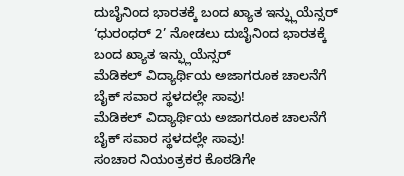ದುಬೈನಿಂದ ಭಾರತಕ್ಕೆ ಬಂದ ಖ್ಯಾತ ಇನ್ಫ್ಲುಯೆನ್ಸರ್
‘ಧುರಂಧರ್ 2’ ನೋಡಲು ದುಬೈನಿಂದ ಭಾರತಕ್ಕೆ ಬಂದ ಖ್ಯಾತ ಇನ್ಫ್ಲುಯೆನ್ಸರ್
ಮೆಡಿಕಲ್ ವಿದ್ಯಾರ್ಥಿಯ ಅಜಾಗರೂಕ ಚಾಲನೆಗೆ ಬೈಕ್ ಸವಾರ ಸ್ಥಳದಲ್ಲೇ ಸಾವು!
ಮೆಡಿಕಲ್ ವಿದ್ಯಾರ್ಥಿಯ ಅಜಾಗರೂಕ ಚಾಲನೆಗೆ ಬೈಕ್ ಸವಾರ ಸ್ಥಳದಲ್ಲೇ ಸಾವು!
ಸಂಚಾರ ನಿಯಂತ್ರಕರ ಕೊಠಡಿಗೇ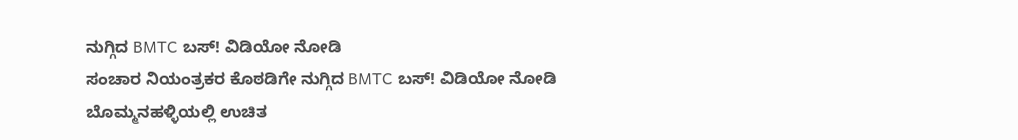ನುಗ್ಗಿದ BMTC ಬಸ್! ವಿಡಿಯೋ ನೋಡಿ
ಸಂಚಾರ ನಿಯಂತ್ರಕರ ಕೊಠಡಿಗೇ ನುಗ್ಗಿದ BMTC ಬಸ್! ವಿಡಿಯೋ ನೋಡಿ
ಬೊಮ್ಮನಹಳ್ಳಿಯಲ್ಲಿ ಉಚಿತ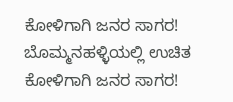ಕೋಳಿಗಾಗಿ ಜನರ ಸಾಗರ!
ಬೊಮ್ಮನಹಳ್ಳಿಯಲ್ಲಿ ಉಚಿತ ಕೋಳಿಗಾಗಿ ಜನರ ಸಾಗರ!